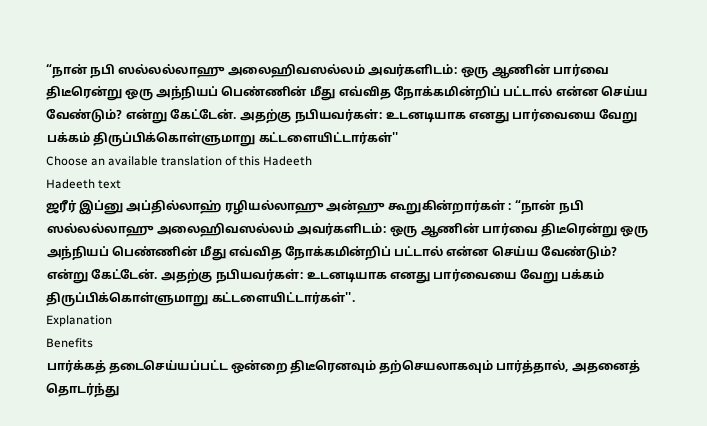“நான் நபி ஸல்லல்லாஹு அலைஹிவஸல்லம் அவர்களிடம்: ஒரு ஆணின் பார்வை திடீரென்று ஒரு அந்நியப் பெண்ணின் மீது எவ்வித நோக்கமின்றிப் பட்டால் என்ன செய்ய வேண்டும்? என்று கேட்டேன். அதற்கு நபியவர்கள்: உடனடியாக எனது பார்வையை வேறு பக்கம் திருப்பிக்கொள்ளுமாறு கட்டளையிட்டார்கள்''
Choose an available translation of this Hadeeth
Hadeeth text
ஜரீர் இப்னு அப்தில்லாஹ் ரழியல்லாஹு அன்ஹு கூறுகின்றார்கள் : “நான் நபி ஸல்லல்லாஹு அலைஹிவஸல்லம் அவர்களிடம்: ஒரு ஆணின் பார்வை திடீரென்று ஒரு அந்நியப் பெண்ணின் மீது எவ்வித நோக்கமின்றிப் பட்டால் என்ன செய்ய வேண்டும்? என்று கேட்டேன். அதற்கு நபியவர்கள்: உடனடியாக எனது பார்வையை வேறு பக்கம் திருப்பிக்கொள்ளுமாறு கட்டளையிட்டார்கள்''.
Explanation
Benefits
பார்க்கத் தடைசெய்யப்பட்ட ஒன்றை திடீரெனவும் தற்செயலாகவும் பார்த்தால், அதனைத் தொடர்ந்து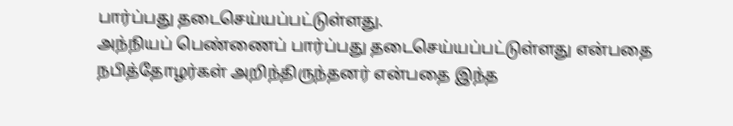பார்ப்பது தடைசெய்யப்பட்டுள்ளது.
அந்நியப் பெண்ணைப் பார்ப்பது தடைசெய்யப்பட்டுள்ளது என்பதை நபித்தோழர்கள் அறிந்திருந்தனர் என்பதை இந்த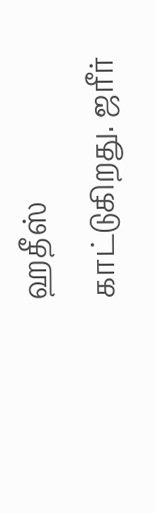ஹதீஸ் காட்டுகிறது. ஜரீர்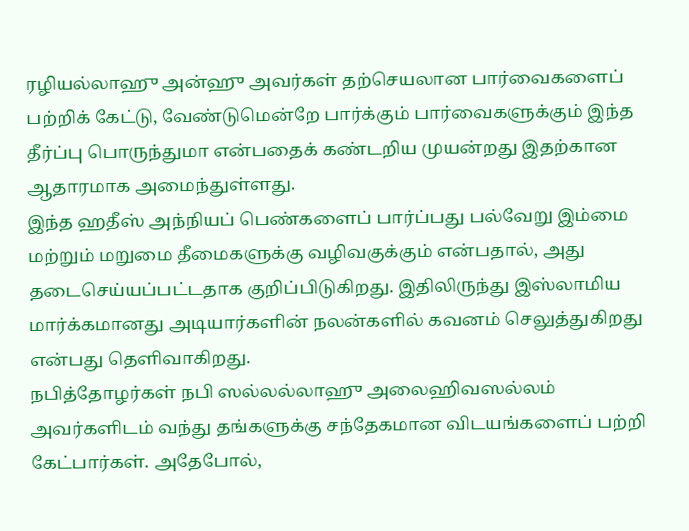ரழியல்லாஹு அன்ஹு அவர்கள் தற்செயலான பார்வைகளைப் பற்றிக் கேட்டு, வேண்டுமென்றே பார்க்கும் பார்வைகளுக்கும் இந்த தீர்ப்பு பொருந்துமா என்பதைக் கண்டறிய முயன்றது இதற்கான ஆதாரமாக அமைந்துள்ளது.
இந்த ஹதீஸ் அந்நியப் பெண்களைப் பார்ப்பது பல்வேறு இம்மை மற்றும் மறுமை தீமைகளுக்கு வழிவகுக்கும் என்பதால், அது தடைசெய்யப்பட்டதாக குறிப்பிடுகிறது. இதிலிருந்து இஸ்லாமிய மார்க்கமானது அடியார்களின் நலன்களில் கவனம் செலுத்துகிறது என்பது தெளிவாகிறது.
நபித்தோழர்கள் நபி ஸல்லல்லாஹு அலைஹிவஸல்லம் அவர்களிடம் வந்து தங்களுக்கு சந்தேகமான விடயங்களைப் பற்றி கேட்பார்கள். அதேபோல்,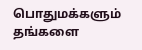பொதுமக்களும் தங்களை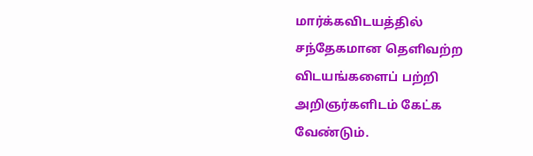மார்க்கவிடயத்தில் சந்தேகமான தெளிவற்ற விடயங்களைப் பற்றி அறிஞர்களிடம் கேட்க வேண்டும்.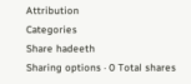Attribution
Categories
Share hadeeth
Sharing options · 0 Total shares